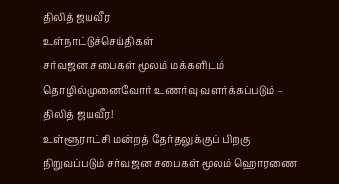திலித் ஜயவீர
உள்நாட்டுச்செய்திகள்
சர்வஜன சபைகள் மூலம் மக்களிடம் தொழில்முனைவோர் உணர்வு வளர்க்கப்படும் – திலித் ஜயவீர!
உள்ளூராட்சி மன்றத் தேர்தலுக்குப் பிறகு நிறுவப்படும் சர்வஜன சபைகள் மூலம் ஹொரணை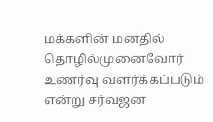மக்களின் மனதில் தொழில்முனைவோர் உணர்வு வளர்க்கப்படும் என்று சர்வஜன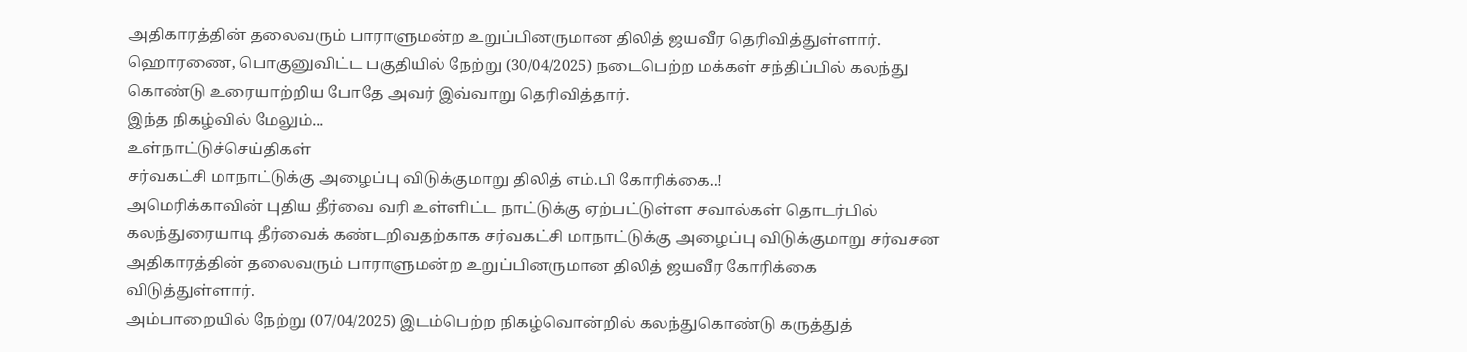அதிகாரத்தின் தலைவரும் பாராளுமன்ற உறுப்பினருமான திலித் ஜயவீர தெரிவித்துள்ளார்.
ஹொரணை, பொகுனுவிட்ட பகுதியில் நேற்று (30/04/2025) நடைபெற்ற மக்கள் சந்திப்பில் கலந்து கொண்டு உரையாற்றிய போதே அவர் இவ்வாறு தெரிவித்தார்.
இந்த நிகழ்வில் மேலும்...
உள்நாட்டுச்செய்திகள்
சர்வகட்சி மாநாட்டுக்கு அழைப்பு விடுக்குமாறு திலித் எம்.பி கோரிக்கை..!
அமெரிக்காவின் புதிய தீர்வை வரி உள்ளிட்ட நாட்டுக்கு ஏற்பட்டுள்ள சவால்கள் தொடர்பில் கலந்துரையாடி தீர்வைக் கண்டறிவதற்காக சர்வகட்சி மாநாட்டுக்கு அழைப்பு விடுக்குமாறு சர்வசன அதிகாரத்தின் தலைவரும் பாராளுமன்ற உறுப்பினருமான திலித் ஜயவீர கோரிக்கை விடுத்துள்ளார்.
அம்பாறையில் நேற்று (07/04/2025) இடம்பெற்ற நிகழ்வொன்றில் கலந்துகொண்டு கருத்துத்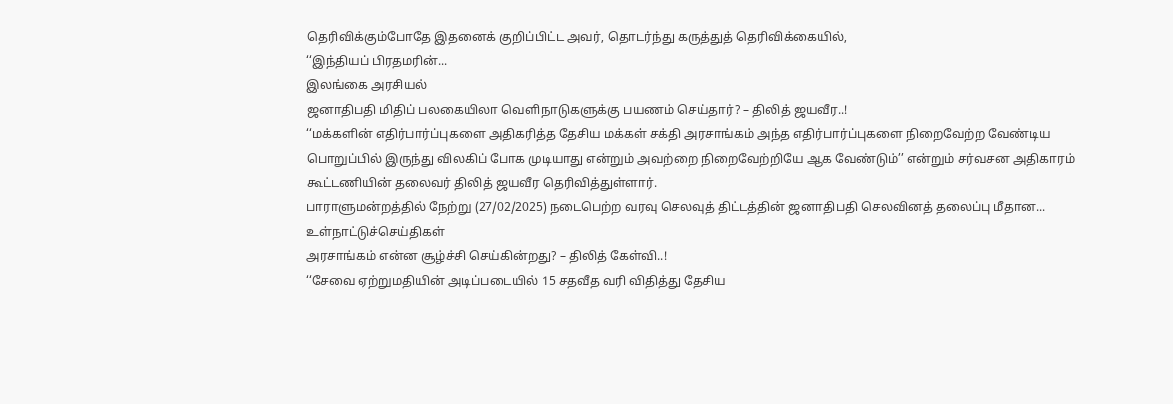தெரிவிக்கும்போதே இதனைக் குறிப்பிட்ட அவர், தொடர்ந்து கருத்துத் தெரிவிக்கையில்,
‘‘இந்தியப் பிரதமரின்...
இலங்கை அரசியல்
ஜனாதிபதி மிதிப் பலகையிலா வெளிநாடுகளுக்கு பயணம் செய்தார்? – திலித் ஜயவீர..!
‘‘மக்களின் எதிர்பார்ப்புகளை அதிகரித்த தேசிய மக்கள் சக்தி அரசாங்கம் அந்த எதிர்பார்ப்புகளை நிறைவேற்ற வேண்டிய பொறுப்பில் இருந்து விலகிப் போக முடியாது என்றும் அவற்றை நிறைவேற்றியே ஆக வேண்டும்’’ என்றும் சர்வசன அதிகாரம் கூட்டணியின் தலைவர் திலித் ஜயவீர தெரிவித்துள்ளார்.
பாராளுமன்றத்தில் நேற்று (27/02/2025) நடைபெற்ற வரவு செலவுத் திட்டத்தின் ஜனாதிபதி செலவினத் தலைப்பு மீதான...
உள்நாட்டுச்செய்திகள்
அரசாங்கம் என்ன சூழ்ச்சி செய்கின்றது? – திலித் கேள்வி..!
‘‘சேவை ஏற்றுமதியின் அடிப்படையில் 15 சதவீத வரி விதித்து தேசிய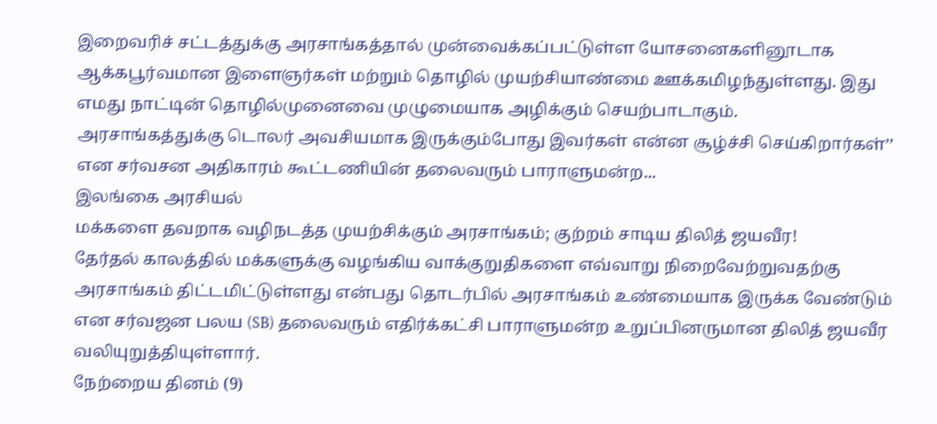இறைவரிச் சட்டத்துக்கு அரசாங்கத்தால் முன்வைக்கப்பட்டுள்ள யோசனைகளினூடாக ஆக்கபூர்வமான இளைஞர்கள் மற்றும் தொழில் முயற்சியாண்மை ஊக்கமிழந்துள்ளது. இது எமது நாட்டின் தொழில்முனைவை முழுமையாக அழிக்கும் செயற்பாடாகும்.
அரசாங்கத்துக்கு டொலர் அவசியமாக இருக்கும்போது இவர்கள் என்ன சூழ்ச்சி செய்கிறார்கள்’’ என சர்வசன அதிகாரம் கூட்டணியின் தலைவரும் பாராளுமன்ற...
இலங்கை அரசியல்
மக்களை தவறாக வழிநடத்த முயற்சிக்கும் அரசாங்கம்; குற்றம் சாடிய திலித் ஜயவீர!
தேர்தல் காலத்தில் மக்களுக்கு வழங்கிய வாக்குறுதிகளை எவ்வாறு நிறைவேற்றுவதற்கு அரசாங்கம் திட்டமிட்டுள்ளது என்பது தொடர்பில் அரசாங்கம் உண்மையாக இருக்க வேண்டும் என சர்வஜன பலய (SB) தலைவரும் எதிர்க்கட்சி பாராளுமன்ற உறுப்பினருமான திலித் ஜயவீர வலியுறுத்தியுள்ளார்.
நேற்றைய தினம் (9)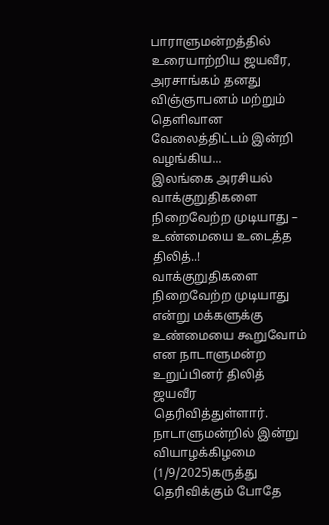பாராளுமன்றத்தில் உரையாற்றிய ஜயவீர, அரசாங்கம் தனது விஞ்ஞாபனம் மற்றும் தெளிவான வேலைத்திட்டம் இன்றி வழங்கிய...
இலங்கை அரசியல்
வாக்குறுதிகளை நிறைவேற்ற முடியாது – உண்மையை உடைத்த திலித்..!
வாக்குறுதிகளை நிறைவேற்ற முடியாது என்று மக்களுக்கு உண்மையை கூறுவோம் என நாடாளுமன்ற உறுப்பினர் திலித் ஜயவீர தெரிவித்துள்ளார்.
நாடாளுமன்றில் இன்று வியாழக்கிழமை (1/9/2025)கருத்து தெரிவிக்கும் போதே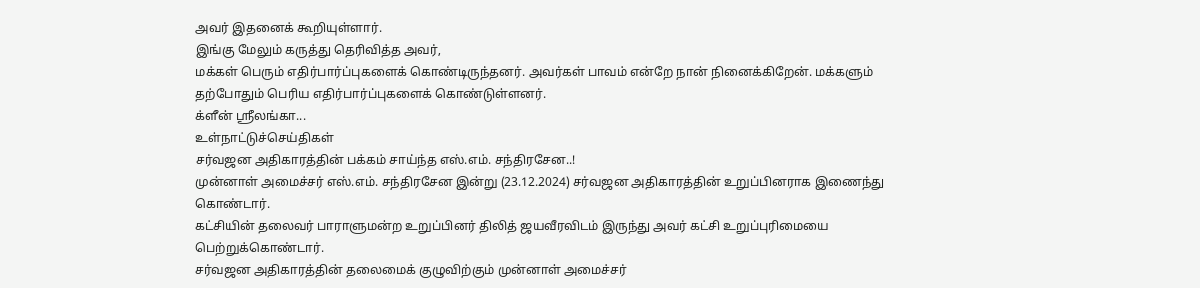அவர் இதனைக் கூறியுள்ளார்.
இங்கு மேலும் கருத்து தெரிவித்த அவர்,
மக்கள் பெரும் எதிர்பார்ப்புகளைக் கொண்டிருந்தனர். அவர்கள் பாவம் என்றே நான் நினைக்கிறேன். மக்களும் தற்போதும் பெரிய எதிர்பார்ப்புகளைக் கொண்டுள்ளனர்.
க்ளீன் ஸ்ரீலங்கா...
உள்நாட்டுச்செய்திகள்
சர்வஜன அதிகாரத்தின் பக்கம் சாய்ந்த எஸ்.எம். சந்திரசேன..!
முன்னாள் அமைச்சர் எஸ்.எம். சந்திரசேன இன்று (23.12.2024) சர்வஜன அதிகாரத்தின் உறுப்பினராக இணைந்து கொண்டார்.
கட்சியின் தலைவர் பாராளுமன்ற உறுப்பினர் திலித் ஜயவீரவிடம் இருந்து அவர் கட்சி உறுப்புரிமையை பெற்றுக்கொண்டார்.
சர்வஜன அதிகாரத்தின் தலைமைக் குழுவிற்கும் முன்னாள் அமைச்சர்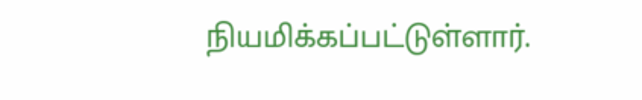நியமிக்கப்பட்டுள்ளார்.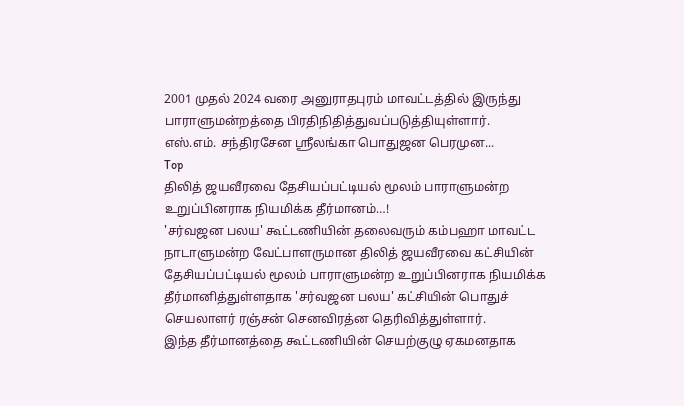2001 முதல் 2024 வரை அனுராதபுரம் மாவட்டத்தில் இருந்து பாராளுமன்றத்தை பிரதிநிதித்துவப்படுத்தியுள்ளார்.
எஸ்.எம். சந்திரசேன ஸ்ரீலங்கா பொதுஜன பெரமுன...
Top
திலித் ஜயவீரவை தேசியப்பட்டியல் மூலம் பாராளுமன்ற உறுப்பினராக நியமிக்க தீர்மானம்…!
'சர்வஜன பலய' கூட்டணியின் தலைவரும் கம்பஹா மாவட்ட நாடாளுமன்ற வேட்பாளருமான திலித் ஜயவீரவை கட்சியின் தேசியப்பட்டியல் மூலம் பாராளுமன்ற உறுப்பினராக நியமிக்க தீர்மானித்துள்ளதாக 'சர்வஜன பலய' கட்சியின் பொதுச் செயலாளர் ரஞ்சன் செனவிரத்ன தெரிவித்துள்ளார்.
இந்த தீர்மானத்தை கூட்டணியின் செயற்குழு ஏகமனதாக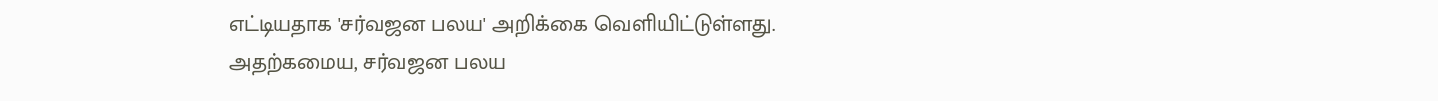எட்டியதாக 'சர்வஜன பலய' அறிக்கை வெளியிட்டுள்ளது.
அதற்கமைய, சர்வஜன பலய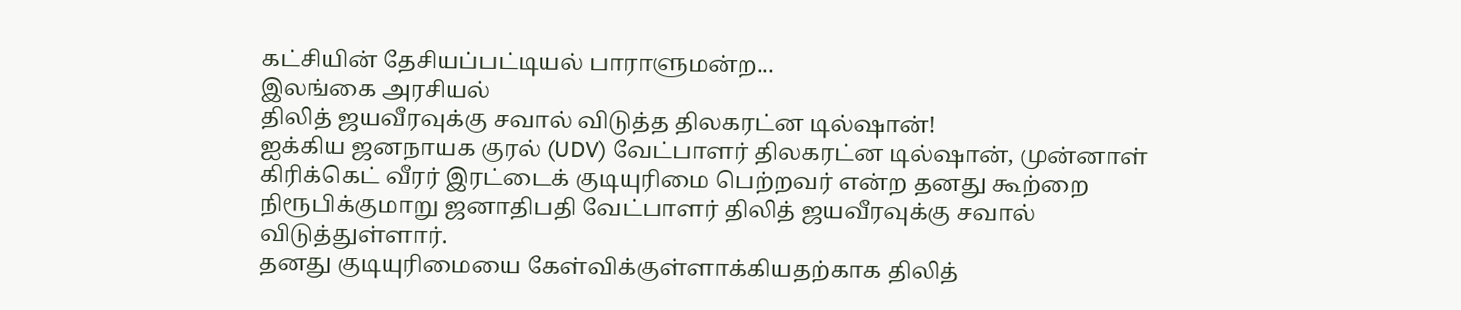கட்சியின் தேசியப்பட்டியல் பாராளுமன்ற...
இலங்கை அரசியல்
திலித் ஜயவீரவுக்கு சவால் விடுத்த திலகரட்ன டில்ஷான்!
ஐக்கிய ஜனநாயக குரல் (UDV) வேட்பாளர் திலகரட்ன டில்ஷான், முன்னாள் கிரிக்கெட் வீரர் இரட்டைக் குடியுரிமை பெற்றவர் என்ற தனது கூற்றை நிரூபிக்குமாறு ஜனாதிபதி வேட்பாளர் திலித் ஜயவீரவுக்கு சவால் விடுத்துள்ளார்.
தனது குடியுரிமையை கேள்விக்குள்ளாக்கியதற்காக திலித்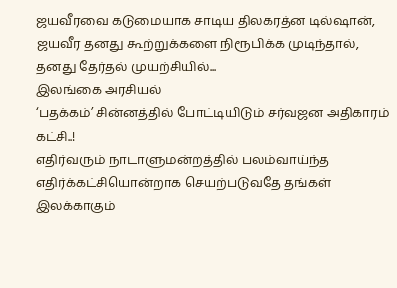ஜயவீரவை கடுமையாக சாடிய திலகரத்ன டில்ஷான், ஜயவீர தனது கூற்றுக்களை நிரூபிக்க முடிந்தால், தனது தேர்தல் முயற்சியில்...
இலங்கை அரசியல்
‘பதக்கம்’ சின்னத்தில் போட்டியிடும் சர்வஜன அதிகாரம் கட்சி..!
எதிர்வரும் நாடாளுமன்றத்தில் பலம்வாய்ந்த எதிர்க்கட்சியொன்றாக செயற்படுவதே தங்கள் இலக்காகும்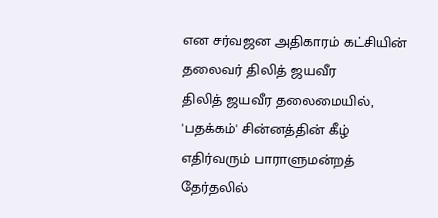என சர்வஜன அதிகாரம் கட்சியின் தலைவர் திலித் ஜயவீர
திலித் ஜயவீர தலைமையில், 'பதக்கம்' சின்னத்தின் கீழ் எதிர்வரும் பாராளுமன்றத் தேர்தலில்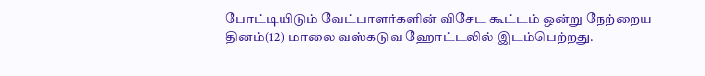போட்டியிடும் வேட்பாளர்களின் விசேட கூட்டம் ஒன்று நேற்றைய தினம்(12) மாலை வஸ்கடுவ ஹோட்டலில் இடம்பெற்றது.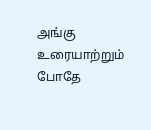அங்கு உரையாற்றும் போதே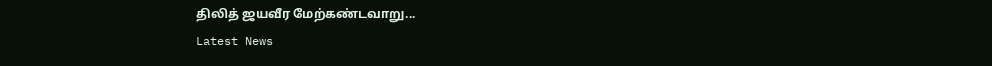திலித் ஜயவீர மேற்கண்டவாறு...
Latest News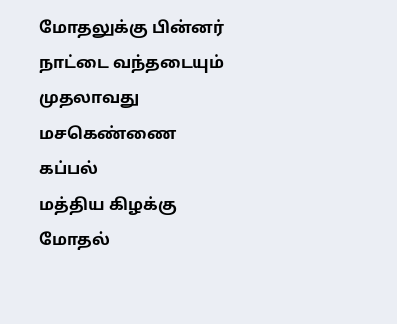மோதலுக்கு பின்னர் நாட்டை வந்தடையும் முதலாவது மசகெண்ணை கப்பல்
மத்திய கிழக்கு மோதல்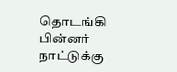தொடங்கி பின்னர் நாட்டுக்கு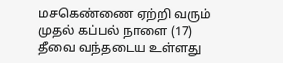மசகெண்ணை ஏற்றி வரும் முதல் கப்பல் நாளை (17) தீவை வந்தடைய உள்ளது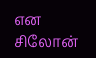என சிலோன்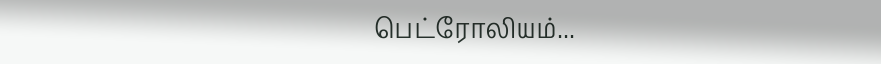பெட்ரோலியம்...